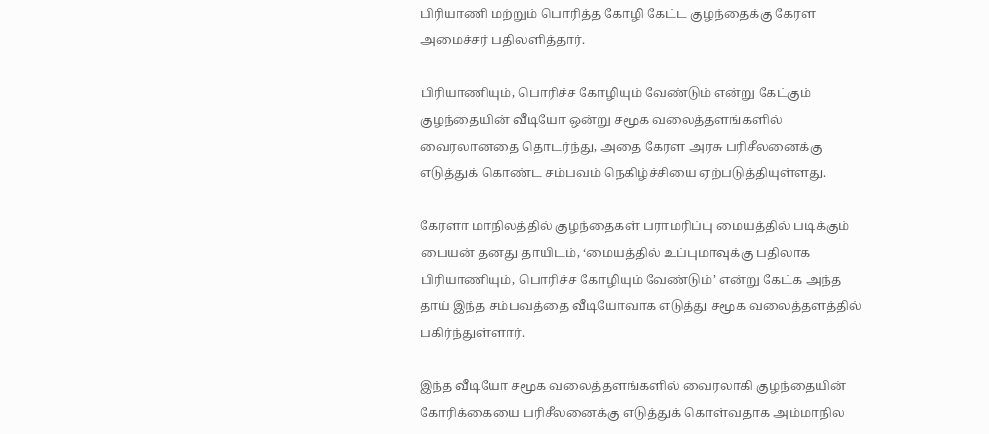பிரியாணி மற்றும் பொரித்த கோழி கேட்ட குழந்தைக்கு கேரள அமைச்சர் பதிலளித்தார்.

பிரியாணியும், பொரிச்ச கோழியும் வேண்டும் என்று கேட்கும் குழந்தையின் வீடியோ ஒன்று சமூக வலைத்தளங்களில் வைரலானதை தொடர்ந்து, அதை கேரள அரசு பரிசீலனைக்கு எடுத்துக் கொண்ட சம்பவம் நெகிழ்ச்சியை ஏற்படுத்தியுள்ளது.

கேரளா மாநிலத்தில் குழந்தைகள் பராமரிப்பு மையத்தில் படிக்கும் பையன் தனது தாயிடம், ‘மையத்தில் உப்புமாவுக்கு பதிலாக பிரியாணியும், பொரிச்ச கோழியும் வேண்டும்’ என்று கேட்க அந்த தாய் இந்த சம்பவத்தை வீடியோவாக எடுத்து சமூக வலைத்தளத்தில் பகிர்ந்துள்ளார்.

இந்த வீடியோ சமூக வலைத்தளங்களில் வைரலாகி குழந்தையின் கோரிக்கையை பரிசீலனைக்கு எடுத்துக் கொள்வதாக அம்மாநில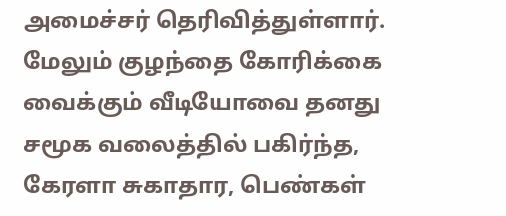அமைச்சர் தெரிவித்துள்ளார். மேலும் குழந்தை கோரிக்கை வைக்கும் வீடியோவை தனது சமூக வலைத்தில் பகிர்ந்த, கேரளா சுகாதார, பெண்கள்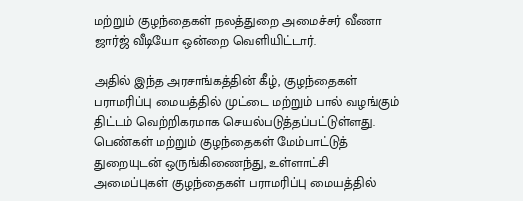மற்றும் குழந்தைகள் நலத்துறை அமைச்சர் வீணா ஜார்ஜ் வீடியோ ஒன்றை வெளியிட்டார்.

அதில் இந்த அரசாங்கத்தின் கீழ், குழந்தைகள் பராமரிப்பு மையத்தில் முட்டை மற்றும் பால் வழங்கும் திட்டம் வெற்றிகரமாக செயல்படுத்தப்பட்டுள்ளது. பெண்கள் மற்றும் குழந்தைகள் மேம்பாட்டுத் துறையுடன் ஒருங்கிணைந்து, உள்ளாட்சி அமைப்புகள் குழந்தைகள் பராமரிப்பு மையத்தில்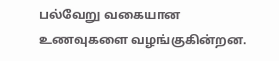பல்வேறு வகையான உணவுகளை வழங்குகின்றன.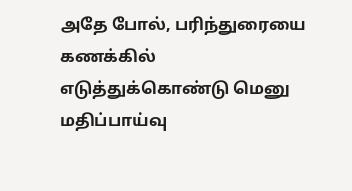அதே போல், பரிந்துரையை கணக்கில் எடுத்துக்கொண்டு மெனு மதிப்பாய்வு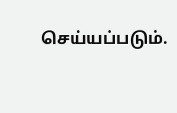செய்யப்படும்.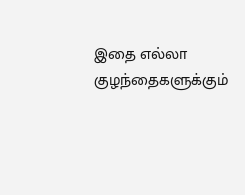இதை எல்லா குழந்தைகளுக்கும்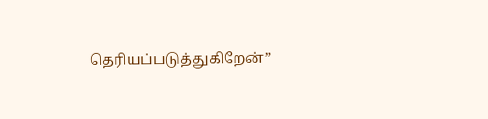தெரியப்படுத்துகிறேன்”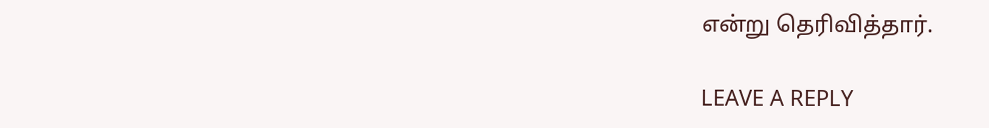என்று தெரிவித்தார்.

LEAVE A REPLY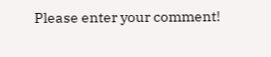Please enter your comment!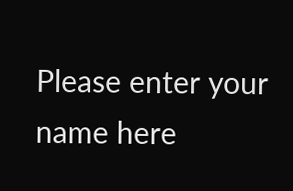Please enter your name here